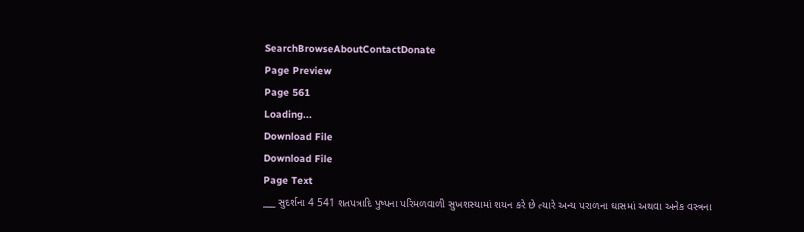SearchBrowseAboutContactDonate
Page Preview
Page 561
Loading...
Download File
Download File
Page Text
___ સુદર્શના 4 541 શતપત્રાદિ પુષ્પના પરિમળવાળી સુખશસ્યામાં શયન કરે છે ત્યારે અન્ય પરાળના ઘાસમાં અથવા અનેક વસ્ત્રના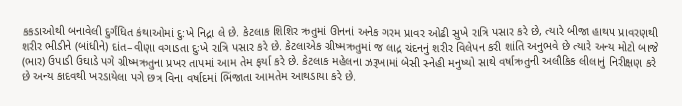કકડાઓથી બનાવેલી દુર્ગંધિત કંથાઓમાં દુ:ખે નિદ્રા લે છે. કેટલાક શિશિર ઋતુમાં ઊનનાં અનેક ગરમ પ્રાવર ઓઢી સુખે રાત્રિ પસાર કરે છે, ત્યારે બીજા હાથ૫ પ્રાવરણથી શરીર ભીડીને (બાંધીને) દાંત–વીણા વગાડતા દુઃખે રાત્રિ પસાર કરે છે. કેટલાએક ગ્રીષ્મઋતુમાં જ લાદ્ર ચંદનનું શરીર વિલેપન કરી શાંતિ અનુભવે છે ત્યારે અન્ય મોટો બાજે (ભાર) ઉપાડી ઉઘાડે પગે ગ્રીષ્મઋતુના પ્રખર તાપમાં આમ તેમ ફર્યા કરે છે. કેટલાક મહેલના ઝરૂખામાં બેસી સ્નેહી મનુષ્યો સાથે વર્ષાઋતુની અલૌકિક લીલાનું નિરીક્ષણ કરે છે અન્ય કાદવથી ખરડાયેલા પગે છત્ર વિના વર્ષાદમાં ભિંજાતા આમતેમ આથડાયા કરે છે.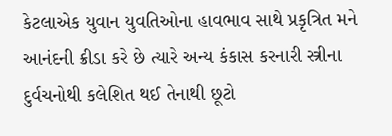કેટલાએક યુવાન યુવતિઓના હાવભાવ સાથે પ્રકૃત્રિત મને આનંદની ક્રીડા કરે છે ત્યારે અન્ય કંકાસ કરનારી સ્ત્રીના દુર્વચનોથી કલેશિત થઈ તેનાથી છૂટો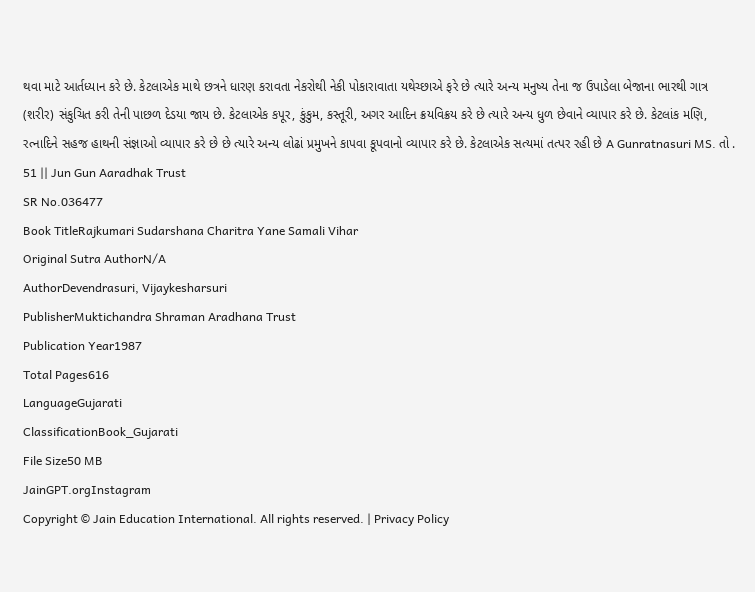થવા માટે આર્તધ્યાન કરે છે. કેટલાએક માથે છત્રને ધારણ કરાવતા નેકરોથી નેકી પોકારાવાતા યથેચ્છાએ ફરે છે ત્યારે અન્ય મનુષ્ય તેના જ ઉપાડેલા બેજાના ભારથી ગાત્ર (શરીર) સંકુચિત કરી તેની પાછળ દેડયા જાય છે. કેટલાએક કપૂર, કુંકુમ, કસ્તૂરી, અગર આદિન ક્રયવિક્રય કરે છે ત્યારે અન્ય ધુળ છેવાને વ્યાપાર કરે છે. કેટલાંક મણિ, રત્નાદિને સહજ હાથની સંજ્ઞાઓ વ્યાપાર કરે છે છે ત્યારે અન્ય લોઢાં પ્રમુખને કાપવા કૂપવાનો વ્યાપાર કરે છે. કેટલાએક સત્યમાં તત્પર રહી છે A Gunratnasuri MS. તો . 51 || Jun Gun Aaradhak Trust
SR No.036477
Book TitleRajkumari Sudarshana Charitra Yane Samali Vihar
Original Sutra AuthorN/A
AuthorDevendrasuri, Vijaykesharsuri
PublisherMuktichandra Shraman Aradhana Trust
Publication Year1987
Total Pages616
LanguageGujarati
ClassificationBook_Gujarati
File Size50 MB
JainGPT.orgInstagram
Copyright © Jain Education International. All rights reserved. | Privacy Policy